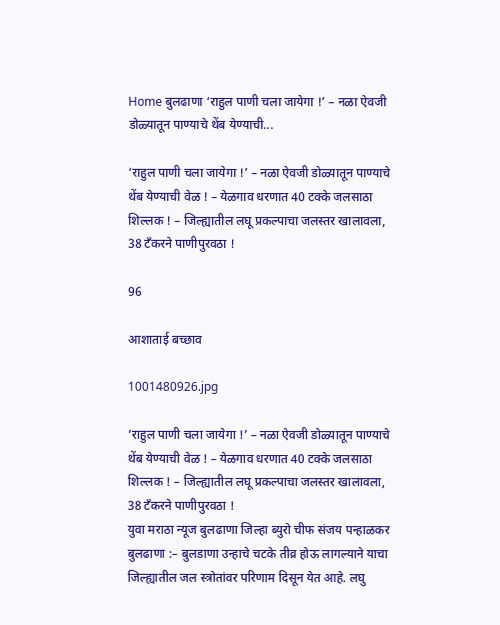Home बुलढाणा ‘राहुल पाणी चला जायेगा !’ – नळा ऐवजी डोळ्यातून पाण्याचे थेंब येण्याची...

‘राहुल पाणी चला जायेगा !’ – नळा ऐवजी डोळ्यातून पाण्याचे थेंब येण्याची वेळ ! – येळगाव धरणात 40 टक्के जलसाठा शिल्लक ! – जिल्ह्यातील लघू प्रकल्पाचा जलस्तर खालावला, 38 टँकरने पाणीपुरवठा !

96

आशाताई बच्छाव

1001480926.jpg

‘राहुल पाणी चला जायेगा !’ – नळा ऐवजी डोळ्यातून पाण्याचे थेंब येण्याची वेळ ! – येळगाव धरणात 40 टक्के जलसाठा शिल्लक ! – जिल्ह्यातील लघू प्रकल्पाचा जलस्तर खालावला, 38 टँकरने पाणीपुरवठा !
युवा मराठा न्यूज बुलढाणा जिल्हा ब्युरो चीफ संजय पन्हाळकर
बुलढाणा :– बुलडाणा उन्हाचे चटके तीव्र होऊ लागल्याने याचा जिल्ह्यातील जल स्त्रोतांवर परिणाम दिसून येत आहे. लघु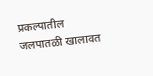प्रकल्पातील जलपातळी खालावत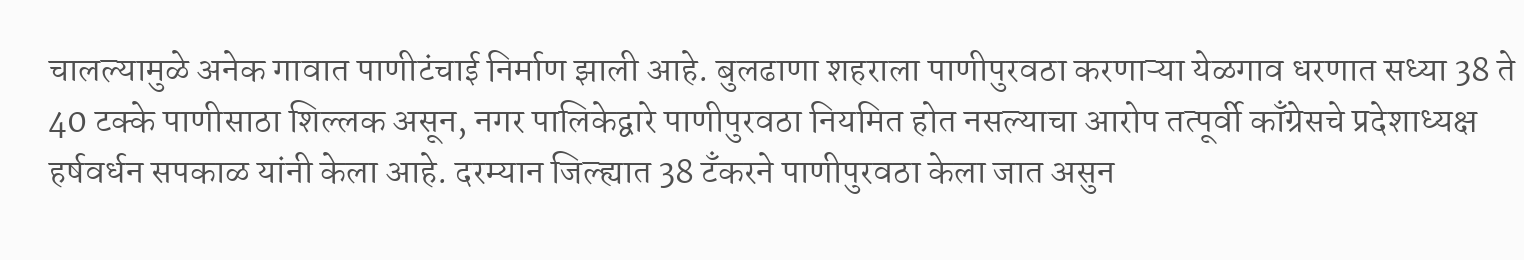चालल्यामुळे अनेक गावात पाणीटंचाई निर्माण झाली आहे. बुलढाणा शहराला पाणीपुरवठा करणाऱ्या येळगाव धरणात सध्या 38 ते 40 टक्के पाणीसाठा शिल्लक असून, नगर पालिकेद्वारे पाणीपुरवठा नियमित होत नसल्याचा आरोप तत्पूर्वी काँग्रेसचे प्रदेशाध्यक्ष हर्षवर्धन सपकाळ यांनी केला आहे. दरम्यान जिल्ह्यात 38 टँकरने पाणीपुरवठा केला जात असुन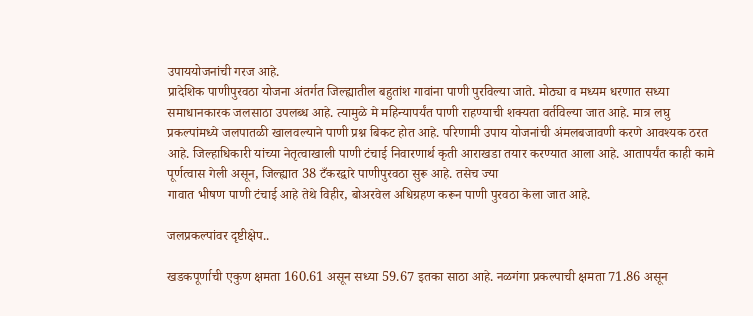उपाययोजनांची गरज आहे.
प्रादेशिक पाणीपुरवठा योजना अंतर्गत जिल्ह्यातील बहुतांश गावांना पाणी पुरविल्या जाते. मोठ्या व मध्यम धरणात सध्या समाधानकारक जलसाठा उपलब्ध आहे. त्यामुळे मे महिन्यापर्यंत पाणी राहण्याची शक्यता वर्तविल्या जात आहे. मात्र लघु प्रकल्पांमध्ये जलपातळी खालवल्याने पाणी प्रश्न बिकट होत आहे. परिणामी उपाय योजनांची अंमलबजावणी करणे आवश्यक ठरत आहे. जिल्हाधिकारी यांच्या नेतृत्वाखाली पाणी टंचाई निवारणार्थ कृती आराखडा तयार करण्यात आला आहे. आतापर्यंत काही कामे पूर्णत्वास गेली असून, जिल्ह्यात 38 टँकरद्वारे पाणीपुरवठा सुरू आहे. तसेच ज्या
गावात भीषण पाणी टंचाई आहे तेथे विहीर, बोअरवेल अधिग्रहण करून पाणी पुरवठा केला जात आहे.

जलप्रकल्पांवर दृष्टीक्षेप..

खडकपूर्णाची एकुण क्षमता 160.61 असून सध्या 59.67 इतका साठा आहे. नळगंगा प्रकल्पाची क्षमता 71.86 असून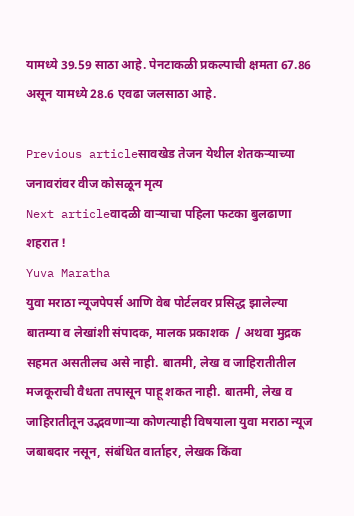यामध्ये 39.59 साठा आहे. पेनटाकळी प्रकल्पाची क्षमता 67.86 असून यामध्ये 28.6 एवढा जलसाठा आहे.

Previous articleसावखेड तेजन येथील शेतकऱ्याच्या जनावरांवर वीज कोसळून मृत्य
Next articleवादळी वाऱ्याचा पहिला फटका बुलढाणा शहरात !
Yuva Maratha
युवा मराठा न्यूजपेपर्स आणि वेब पोर्टलवर प्रसिद्ध झालेल्या बातम्या व लेखांशी संपादक, मालक प्रकाशक  / अथवा मुद्रक सहमत असतीलच असे नाही. बातमी, लेख व जाहिरातीतील मजकूराची वैधता तपासून पाहू शकत नाही. बातमी, लेख व जाहिरातीतून उद्भवणाऱ्या कोणत्याही विषयाला युवा मराठा न्यूज जबाबदार नसून, संबंधित वार्ताहर, लेखक किंवा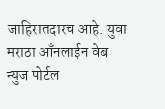जाहिरातदारच आहे. युवा मराठा आँनलाईन वेब न्युज पोर्टल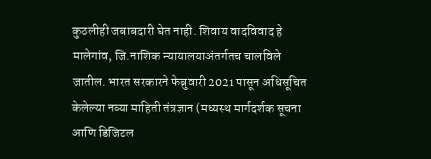कुठलीही जबाबदारी घेत नाही. शिवाय वादविवाद हे मालेगांव, जि.नाशिक न्यायालयाअंतर्गतच चालविले जातील. भारत सरकारने फेब्रुवारी 2021 पासून अधिसूचित केलेल्या नव्या माहिती तंत्रज्ञान (मध्यस्थ मार्गदर्शक सूचना आणि डिजिटल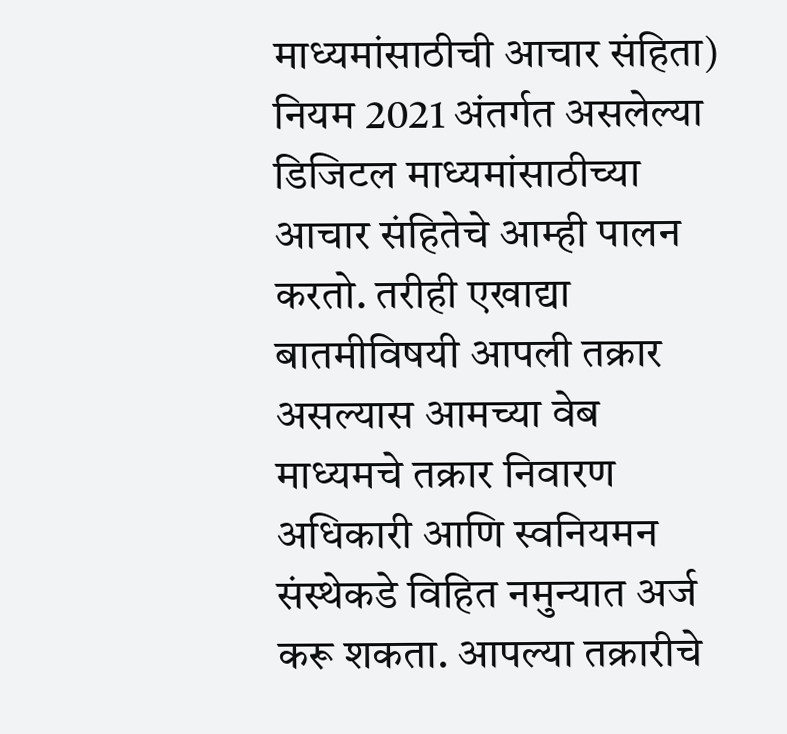माध्यमांसाठीची आचार संहिता) नियम 2021 अंतर्गत असलेल्या डिजिटल माध्यमांसाठीच्या आचार संहितेचे आम्ही पालन करतो. तरीही एखाद्या बातमीविषयी आपली तक्रार असल्यास आमच्या वेब माध्यमचे तक्रार निवारण अधिकारी आणि स्वनियमन संस्थेकडे विहित नमुन्यात अर्ज करू शकता. आपल्या तक्रारीचे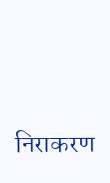निराकरण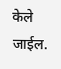केले जाईल.